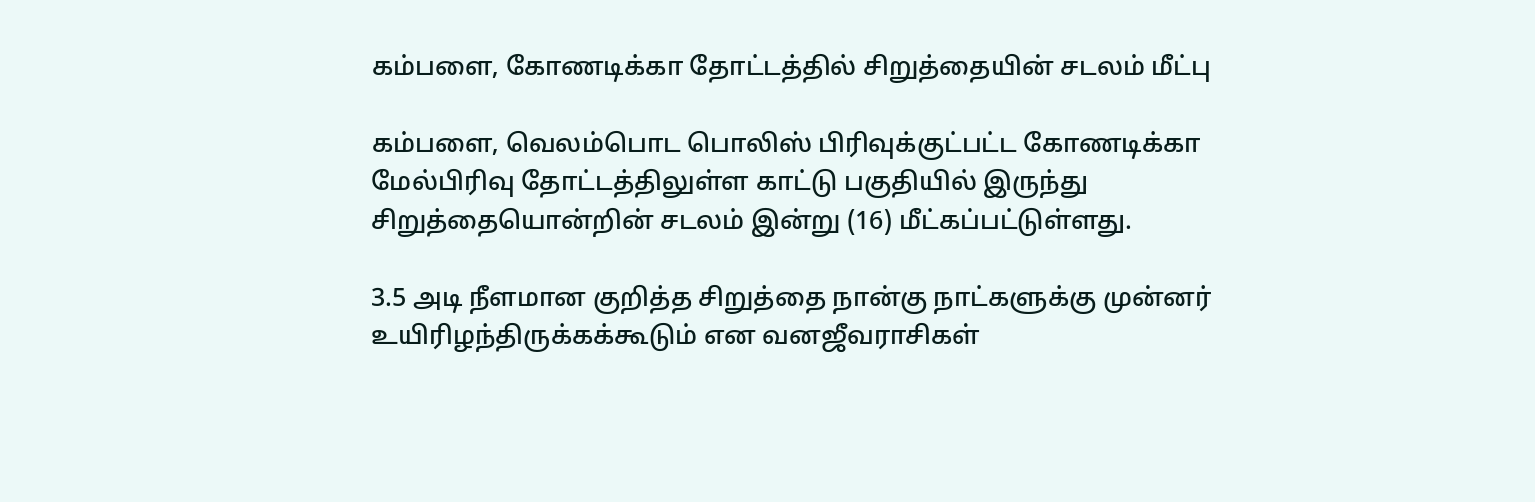கம்பளை, கோணடிக்கா தோட்டத்தில் சிறுத்தையின் சடலம் மீட்பு

கம்பளை, வெலம்பொட பொலிஸ் பிரிவுக்குட்பட்ட கோணடிக்கா மேல்பிரிவு தோட்டத்திலுள்ள காட்டு பகுதியில் இருந்து சிறுத்தையொன்றின் சடலம் இன்று (16) மீட்கப்பட்டுள்ளது.

3.5 அடி நீளமான குறித்த சிறுத்தை நான்கு நாட்களுக்கு முன்னர் உயிரிழந்திருக்கக்கூடும் என வனஜீவராசிகள்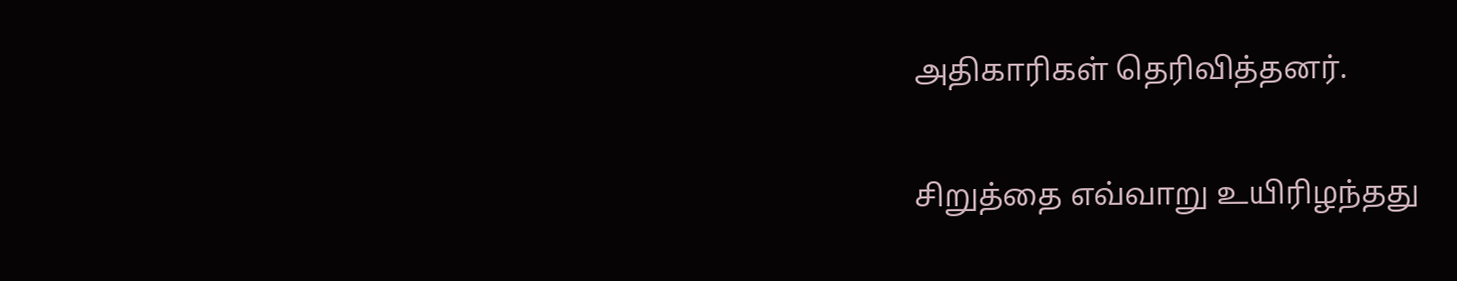அதிகாரிகள் தெரிவித்தனர்.

சிறுத்தை எவ்வாறு உயிரிழந்தது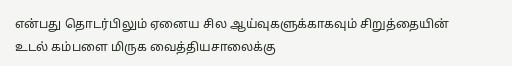என்பது தொடர்பிலும் ஏனைய சில ஆய்வுகளுக்காகவும் சிறுத்தையின் உடல் கம்பளை மிருக வைத்தியசாலைக்கு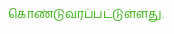கொண்டுவரப்பட்டுள்ளது.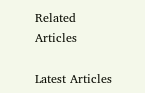Related Articles

Latest Articles